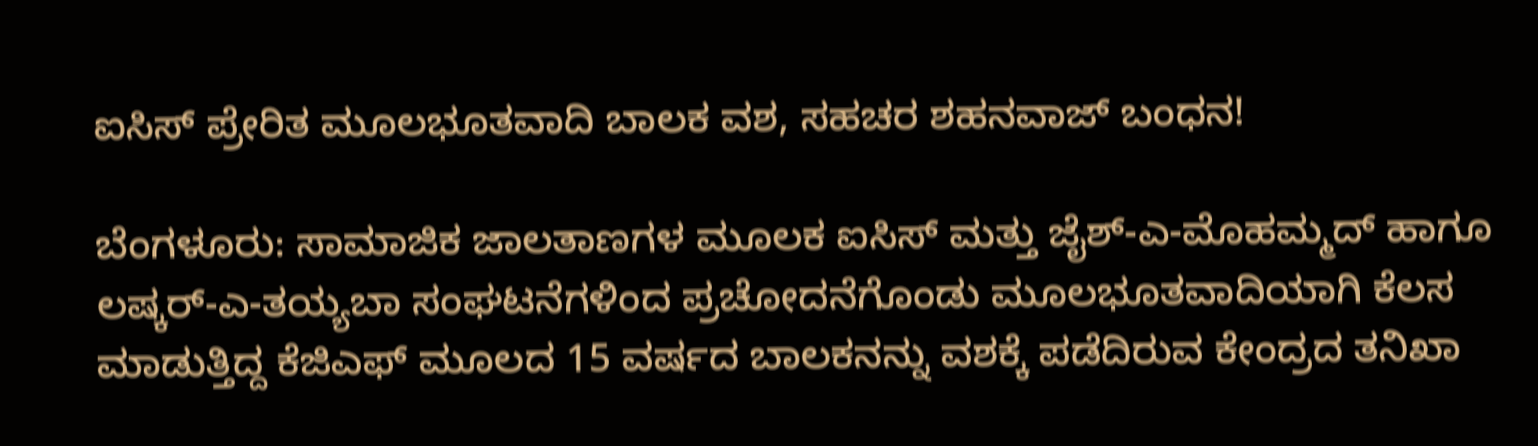ಐಸಿಸ್ ಪ್ರೇರಿತ ಮೂಲಭೂತವಾದಿ ಬಾಲಕ ವಶ, ಸಹಚರ ಶಹನವಾಜ್ ಬಂಧನ!

ಬೆಂಗಳೂರು: ಸಾಮಾಜಿಕ ಜಾಲತಾಣಗಳ ಮೂಲಕ ಐಸಿಸ್ ಮತ್ತು ಜೈಶ್-ಎ-ಮೊಹಮ್ಮದ್ ಹಾಗೂ ಲಷ್ಕರ್-ಎ-ತಯ್ಯಬಾ ಸಂಘಟನೆಗಳಿಂದ ಪ್ರಚೋದನೆಗೊಂಡು ಮೂಲಭೂತವಾದಿಯಾಗಿ ಕೆಲಸ ಮಾಡುತ್ತಿದ್ದ ಕೆಜಿಎಫ್ ಮೂಲದ 15 ವರ್ಷದ ಬಾಲಕನನ್ನು ವಶಕ್ಕೆ ಪಡೆದಿರುವ ಕೇಂದ್ರದ ತನಿಖಾ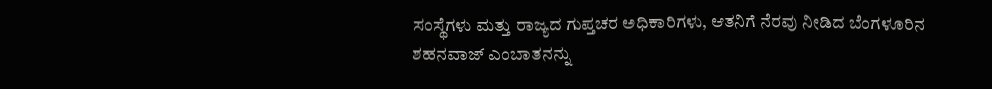ಸಂಸ್ಥೆಗಳು ಮತ್ತು ರಾಜ್ಯದ ಗುಪ್ತಚರ ಅಧಿಕಾರಿಗಳು, ಆತನಿಗೆ ನೆರವು ನೀಡಿದ ಬೆಂಗಳೂರಿನ ಶಹನವಾಜ್ ಎಂಬಾತನನ್ನು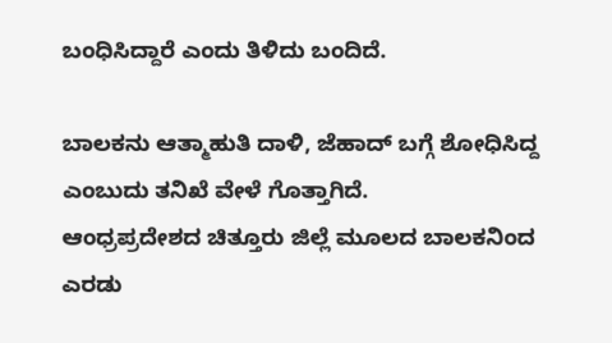ಬಂಧಿಸಿದ್ದಾರೆ ಎಂದು ತಿಳಿದು ಬಂದಿದೆ.

ಬಾಲಕನು ಆತ್ಮಾಹುತಿ ದಾಳಿ, ಜೆಹಾದ್ ಬಗ್ಗೆ ಶೋಧಿಸಿದ್ದ ಎಂಬುದು ತನಿಖೆ ವೇಳೆ ಗೊತ್ತಾಗಿದೆ.
ಆಂಧ್ರಪ್ರದೇಶದ ಚಿತ್ತೂರು ಜಿಲ್ಲೆ ಮೂಲದ ಬಾಲಕನಿಂದ ಎರಡು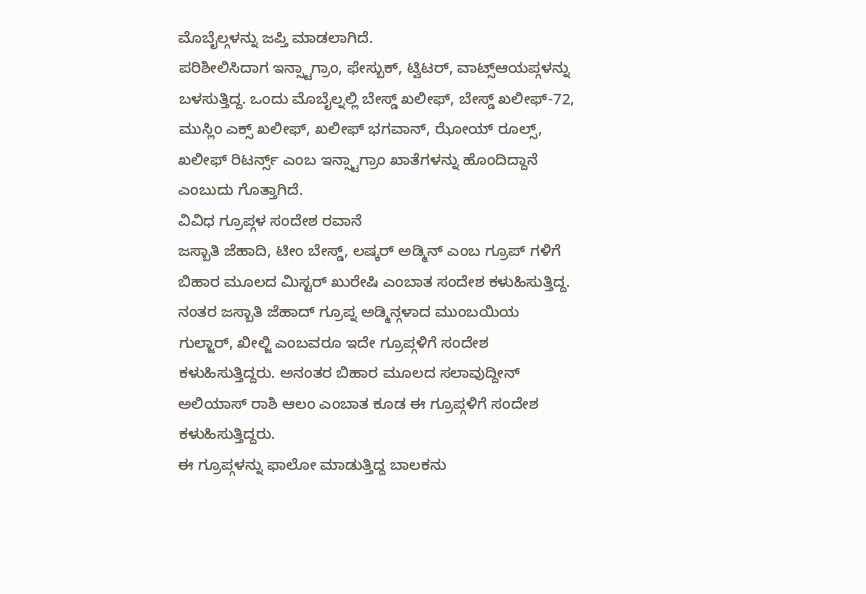ಮೊಬೈಲ್ಗಳನ್ನು ಜಪ್ತಿ ಮಾಡಲಾಗಿದೆ.
ಪರಿಶೀಲಿಸಿದಾಗ ಇನ್ಸ್ಟಾಗ್ರಾಂ, ಫೇಸ್ಬುಕ್, ಟ್ವಿಟರ್, ವಾಟ್ಸ್ಆಯಪ್ಗಳನ್ನು ಬಳಸುತ್ತಿದ್ದ. ಒಂದು ಮೊಬೈಲ್ನಲ್ಲಿ ಬೇಸ್ಡ್ ಖಲೀಫ್, ಬೇಸ್ಡ್ ಖಲೀಫ್-72, ಮುಸ್ಲಿಂ ಎಕ್ಸ್ ಖಲೀಫ್, ಖಲೀಫ್ ಭಗವಾನ್, ಝೋಯ್ ರೂಲ್ಸ್, ಖಲೀಫ್ ರಿಟರ್ನ್ಸ್ ಎಂಬ ಇನ್ಸ್ಟಾಗ್ರಾಂ ಖಾತೆಗಳನ್ನು ಹೊಂದಿದ್ದಾನೆ ಎಂಬುದು ಗೊತ್ತಾಗಿದೆ.
ವಿವಿಧ ಗ್ರೂಪ್ಗಳ ಸಂದೇಶ ರವಾನೆ
ಜಸ್ಬಾತಿ ಜೆಹಾದಿ, ಟೀಂ ಬೇಸ್ಡ್, ಲಷ್ಕರ್ ಅಡ್ಮಿನ್ ಎಂಬ ಗ್ರೂಪ್ ಗಳಿಗೆ ಬಿಹಾರ ಮೂಲದ ಮಿಸ್ಟರ್ ಖುರೇಷಿ ಎಂಬಾತ ಸಂದೇಶ ಕಳುಹಿಸುತ್ತಿದ್ದ. ನಂತರ ಜಸ್ಬಾತಿ ಜೆಹಾದ್ ಗ್ರೂಪ್ನ ಅಡ್ಮಿನ್ಗಳಾದ ಮುಂಬಯಿಯ ಗುಲ್ಜಾರ್, ಖೀಲ್ಜಿ ಎಂಬವರೂ ಇದೇ ಗ್ರೂಪ್ಗಳಿಗೆ ಸಂದೇಶ ಕಳುಹಿಸುತ್ತಿದ್ದರು. ಅನಂತರ ಬಿಹಾರ ಮೂಲದ ಸಲಾವುದ್ದೀನ್ ಅಲಿಯಾಸ್ ರಾಶಿ ಆಲಂ ಎಂಬಾತ ಕೂಡ ಈ ಗ್ರೂಪ್ಗಳಿಗೆ ಸಂದೇಶ ಕಳುಹಿಸುತ್ತಿದ್ದರು.
ಈ ಗ್ರೂಪ್ಗಳನ್ನು ಫಾಲೋ ಮಾಡುತ್ತಿದ್ದ ಬಾಲಕನು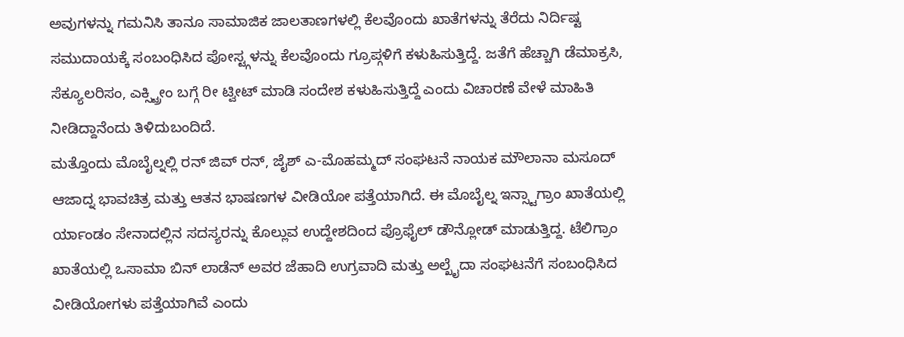ಅವುಗಳನ್ನು ಗಮನಿಸಿ ತಾನೂ ಸಾಮಾಜಿಕ ಜಾಲತಾಣಗಳಲ್ಲಿ ಕೆಲವೊಂದು ಖಾತೆಗಳನ್ನು ತೆರೆದು ನಿರ್ದಿಷ್ಟ ಸಮುದಾಯಕ್ಕೆ ಸಂಬಂಧಿಸಿದ ಪೋಸ್ಟ್ಗಳನ್ನು ಕೆಲವೊಂದು ಗ್ರೂಪ್ಗಳಿಗೆ ಕಳುಹಿಸುತ್ತಿದ್ದೆ. ಜತೆಗೆ ಹೆಚ್ಚಾಗಿ ಡೆಮಾಕ್ರಸಿ, ಸೆಕ್ಯೂಲರಿಸಂ, ಎಕ್ಸ್ಟ್ರೀಂ ಬಗ್ಗೆ ರೀ ಟ್ವೀಟ್ ಮಾಡಿ ಸಂದೇಶ ಕಳುಹಿಸುತ್ತಿದ್ದೆ ಎಂದು ವಿಚಾರಣೆ ವೇಳೆ ಮಾಹಿತಿ ನೀಡಿದ್ದಾನೆಂದು ತಿಳಿದುಬಂದಿದೆ.
ಮತ್ತೊಂದು ಮೊಬೈಲ್ನಲ್ಲಿ ರನ್ ಜಿವ್ ರನ್, ಜೈಶ್ ಎ-ಮೊಹಮ್ಮದ್ ಸಂಘಟನೆ ನಾಯಕ ಮೌಲಾನಾ ಮಸೂದ್ ಆಜಾದ್ನ ಭಾವಚಿತ್ರ ಮತ್ತು ಆತನ ಭಾಷಣಗಳ ವೀಡಿಯೋ ಪತ್ತೆಯಾಗಿದೆ. ಈ ಮೊಬೈಲ್ನ ಇನ್ಸ್ಟಾಗ್ರಾಂ ಖಾತೆಯಲ್ಲಿ ರ್ಯಾಂಡಂ ಸೇನಾದಲ್ಲಿನ ಸದಸ್ಯರನ್ನು ಕೊಲ್ಲುವ ಉದ್ದೇಶದಿಂದ ಪ್ರೊಫೈಲ್ ಡೌನ್ಲೋಡ್ ಮಾಡುತ್ತಿದ್ದ. ಟೆಲಿಗ್ರಾಂ ಖಾತೆಯಲ್ಲಿ ಒಸಾಮಾ ಬಿನ್ ಲಾಡೆನ್ ಅವರ ಜೆಹಾದಿ ಉಗ್ರವಾದಿ ಮತ್ತು ಅಲ್ಖೈದಾ ಸಂಘಟನೆಗೆ ಸಂಬಂಧಿಸಿದ ವೀಡಿಯೋಗಳು ಪತ್ತೆಯಾಗಿವೆ ಎಂದು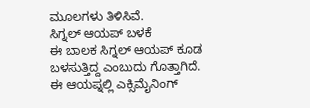ಮೂಲಗಳು ತಿಳಿಸಿವೆ.
ಸಿಗ್ನಲ್ ಆಯಪ್ ಬಳಕೆ
ಈ ಬಾಲಕ ಸಿಗ್ನಲ್ ಆಯಪ್ ಕೂಡ ಬಳಸುತ್ತಿದ್ದ ಎಂಬುದು ಗೊತ್ತಾಗಿದೆ. ಈ ಆಯಪ್ನಲ್ಲಿ ಎಕ್ಸಿಮೈನಿಂಗ್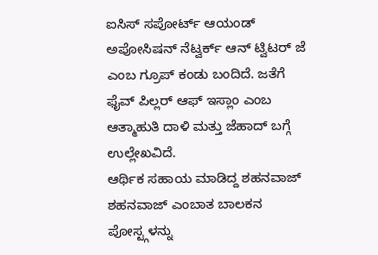ಐಸಿಸ್ ಸಪೋರ್ಟ್ ಆಯಂಡ್ ಅಪೋಸಿಷನ್ ನೆಟ್ವರ್ಕ್ ಆನ್ ಟ್ವಿಟರ್ ಜೆ ಎಂಬ ಗ್ರೂಪ್ ಕಂಡು ಬಂದಿದೆ. ಜತೆಗೆ ಫೈವ್ ಪಿಲ್ಲರ್ ಆಫ್ ಇಸ್ಲಾಂ ಎಂಬ ಆತ್ಮಾಹುತಿ ದಾಳಿ ಮತ್ತು ಜೆಹಾದ್ ಬಗ್ಗೆ ಉಲ್ಲೇಖವಿದೆ.
ಆರ್ಥಿಕ ಸಹಾಯ ಮಾಡಿದ್ದ ಶಹನವಾಜ್
ಶಹನವಾಜ್ ಎಂಬಾತ ಬಾಲಕನ ಪೋಸ್ಟ್ಗಳನ್ನು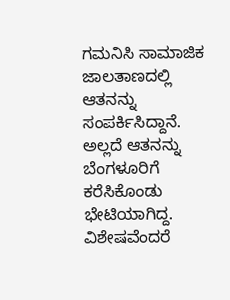ಗಮನಿಸಿ ಸಾಮಾಜಿಕ ಜಾಲತಾಣದಲ್ಲಿ ಆತನನ್ನು ಸಂಪರ್ಕಿಸಿದ್ದಾನೆ. ಅಲ್ಲದೆ ಆತನನ್ನು ಬೆಂಗಳೂರಿಗೆ ಕರೆಸಿಕೊಂಡು ಭೇಟಿಯಾಗಿದ್ದ. ವಿಶೇಷವೆಂದರೆ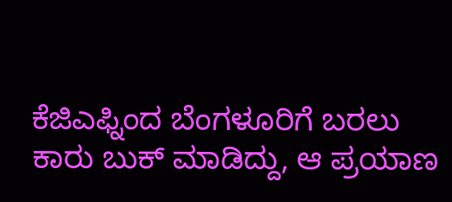ಕೆಜಿಎಫ್ನಿಂದ ಬೆಂಗಳೂರಿಗೆ ಬರಲು ಕಾರು ಬುಕ್ ಮಾಡಿದ್ದು, ಆ ಪ್ರಯಾಣ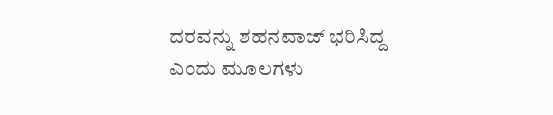ದರವನ್ನು ಶಹನವಾಜ್ ಭರಿಸಿದ್ದ ಎಂದು ಮೂಲಗಳು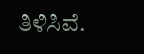ತಿಳಿಸಿವೆ.